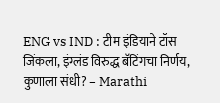ENG vs IND : टीम इंडियाने टॉस जिंकला, इंग्लंड विरुद्ध बॅटिंगचा निर्णय, कुणाला संधी? – Marathi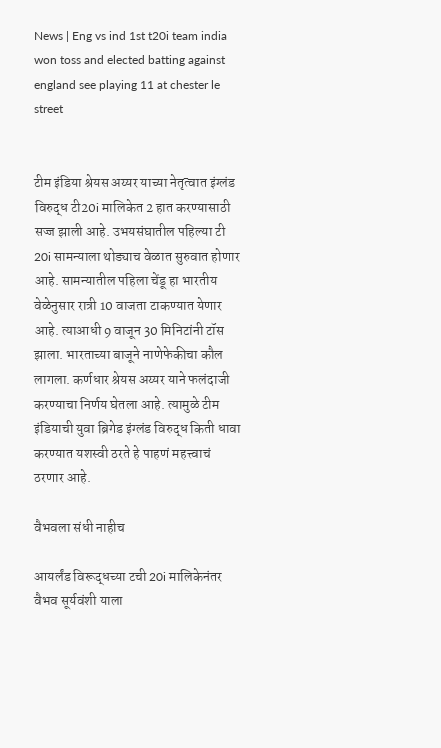News | Eng vs ind 1st t20i team india won toss and elected batting against england see playing 11 at chester le street


टीम इंडिया श्रेयस अय्यर याच्या नेतृत्वात इंग्लंड विरुद्ध टी20i मालिकेत 2 हात करण्यासाठी सज्ज झाली आहे. उभयसंघातील पहिल्या टी 20i सामन्याला थोड्याच वेळात सुरुवात होणार आहे. सामन्यातील पहिला चेंडू हा भारतीय वेळेनुसार रात्री 10 वाजता टाकण्यात येणार आहे. त्याआधी 9 वाजून 30 मिनिटांनी टॉस झाला. भारताच्या बाजूने नाणेफेकीचा कौल लागला. कर्णधार श्रेयस अय्यर याने फलंदाजी करण्याचा निर्णय घेतला आहे. त्यामुळे टीम इंडियाची युवा ब्रिगेड इंग्लंड विरुद्ध किती धावा करण्यात यशस्वी ठरते हे पाहणं महत्त्वाचं ठरणार आहे.

वैभवला संधी नाहीच

आयर्लंड विरूद्धच्या टची 20i मालिकेनंतर वैभव सूर्यवंशी याला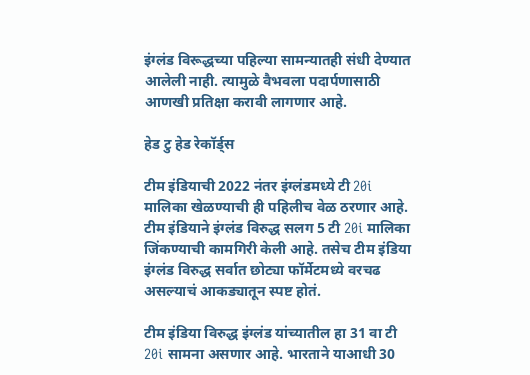इंग्लंड विरूद्धच्या पहिल्या सामन्यातही संधी देण्यात आलेली नाही. त्यामुळे वैभवला पदार्पणासाठी आणखी प्रतिक्षा करावी लागणार आहे.

हेड टु हेड रेकॉर्ड्स

टीम इंडियाची 2022 नंतर इंग्लंडमध्ये टी 20i मालिका खेळण्याची ही पहिलीच वेळ ठरणार आहे. टीम इंडियाने इंग्लंड विरुद्ध सलग 5 टी 20i मालिका जिंकण्याची कामगिरी केली आहे. तसेच टीम इंडिया इंग्लंड विरुद्ध सर्वात छोट्या फॉर्मेटमध्ये वरचढ असल्याचं आकड्यातून स्पष्ट होतं.

टीम इंडिया विरुद्ध इंग्लंड यांच्यातील हा 31 वा टी 20i सामना असणार आहे. भारताने याआधी 30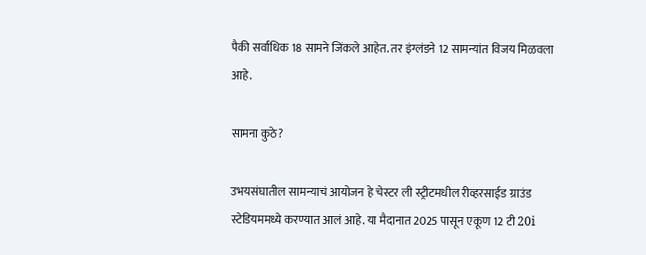पैकी सर्वाधिक 18 सामने जिंकले आहेत. तर इंग्लंडने 12 सामन्यांत विजय मिळवला आहे.

सामना कुठे?

उभयसंघातील सामन्याचं आयोजन हे चेस्टर ली स्ट्रीटमधील रीव्हरसाईड ग्राउंड स्टेडियममध्ये करण्यात आलं आहे. या मैदानात 2025 पासून एकूण 12 टी 20i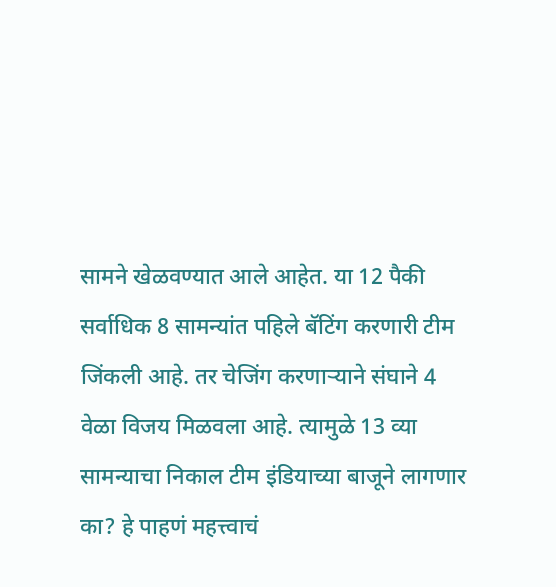सामने खेळवण्यात आले आहेत. या 12 पैकी सर्वाधिक 8 सामन्यांत पहिले बॅटिंग करणारी टीम जिंकली आहे. तर चेजिंग करणाऱ्याने संघाने 4 वेळा विजय मिळवला आहे. त्यामुळे 13 व्या सामन्याचा निकाल टीम इंडियाच्या बाजूने लागणार का? हे पाहणं महत्त्वाचं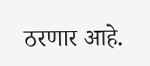ठरणार आहे.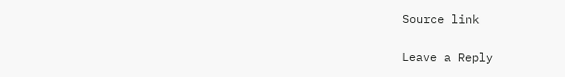Source link

Leave a Reply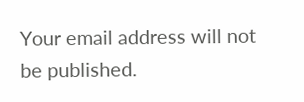Your email address will not be published.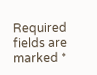Required fields are marked *